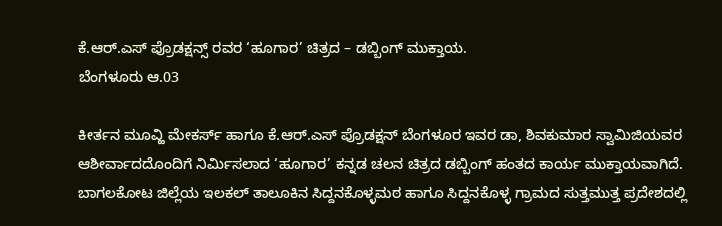ಕೆ.ಆರ್.ಎಸ್ ಪ್ರೊಡಕ್ಷನ್ಸ್ ರವರ ‘ಹೂಗಾರ’ ಚಿತ್ರದ – ಡಬ್ಬಿಂಗ್ ಮುಕ್ತಾಯ.
ಬೆಂಗಳೂರು ಆ.03

ಕೀರ್ತನ ಮೂವ್ಹಿ ಮೇಕರ್ಸ್ ಹಾಗೂ ಕೆ.ಆರ್.ಎಸ್ ಪ್ರೊಡಕ್ಷನ್ ಬೆಂಗಳೂರ ಇವರ ಡಾ, ಶಿವಕುಮಾರ ಸ್ವಾಮಿಜಿಯವರ ಆಶೀರ್ವಾದದೊಂದಿಗೆ ನಿರ್ಮಿಸಲಾದ ‘ಹೂಗಾರ’ ಕನ್ನಡ ಚಲನ ಚಿತ್ರದ ಡಬ್ಬಿಂಗ್ ಹಂತದ ಕಾರ್ಯ ಮುಕ್ತಾಯವಾಗಿದೆ.
ಬಾಗಲಕೋಟ ಜಿಲ್ಲೆಯ ಇಲಕಲ್ ತಾಲೂಕಿನ ಸಿದ್ದನಕೊಳ್ಳಮಠ ಹಾಗೂ ಸಿದ್ದನಕೊಳ್ಳ ಗ್ರಾಮದ ಸುತ್ತಮುತ್ತ ಪ್ರದೇಶದಲ್ಲಿ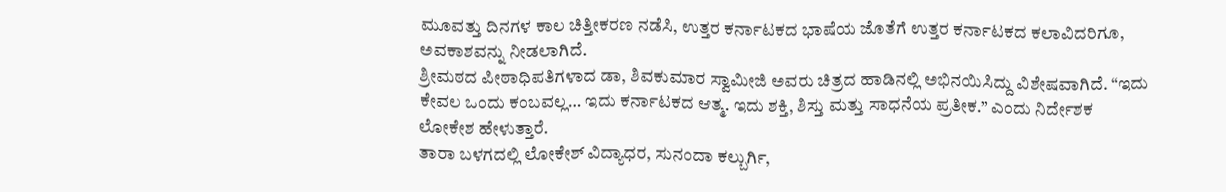ಮೂವತ್ತು ದಿನಗಳ ಕಾಲ ಚಿತ್ತೀಕರಣ ನಡೆಸಿ, ಉತ್ತರ ಕರ್ನಾಟಕದ ಭಾಷೆಯ ಜೊತೆಗೆ ಉತ್ತರ ಕರ್ನಾಟಕದ ಕಲಾವಿದರಿಗೂ, ಅವಕಾಶವನ್ನು ನೀಡಲಾಗಿದೆ.
ಶ್ರೀಮಠದ ಪೀಠಾಧಿಪತಿಗಳಾದ ಡಾ, ಶಿವಕುಮಾರ ಸ್ವಾಮೀಜಿ ಅವರು ಚಿತ್ರದ ಹಾಡಿನಲ್ಲಿ ಅಭಿನಯಿಸಿದ್ದು ವಿಶೇಷವಾಗಿದೆ. “ಇದು ಕೇವಲ ಒಂದು ಕಂಬವಲ್ಲ… ಇದು ಕರ್ನಾಟಕದ ಆತ್ಮ. ಇದು ಶಕ್ತಿ, ಶಿಸ್ತು ಮತ್ತು ಸಾಧನೆಯ ಪ್ರತೀಕ.” ಎಂದು ನಿರ್ದೇಶಕ ಲೋಕೇಶ ಹೇಳುತ್ತಾರೆ.
ತಾರಾ ಬಳಗದಲ್ಲಿ ಲೋಕೇಶ್ ವಿದ್ಯಾಧರ, ಸುನಂದಾ ಕಲ್ಬುರ್ಗಿ,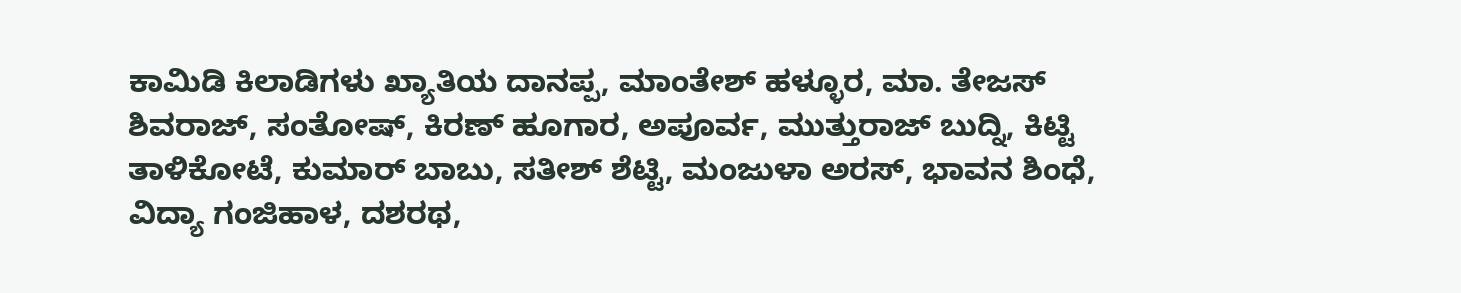ಕಾಮಿಡಿ ಕಿಲಾಡಿಗಳು ಖ್ಯಾತಿಯ ದಾನಪ್ಪ, ಮಾಂತೇಶ್ ಹಳ್ಳೂರ, ಮಾ. ತೇಜಸ್ ಶಿವರಾಜ್, ಸಂತೋಷ್, ಕಿರಣ್ ಹೂಗಾರ, ಅಪೂರ್ವ, ಮುತ್ತುರಾಜ್ ಬುದ್ನಿ, ಕಿಟ್ಟಿ ತಾಳಿಕೋಟೆ, ಕುಮಾರ್ ಬಾಬು, ಸತೀಶ್ ಶೆಟ್ಟಿ, ಮಂಜುಳಾ ಅರಸ್, ಭಾವನ ಶಿಂಧೆ, ವಿದ್ಯಾ ಗಂಜಿಹಾಳ, ದಶರಥ,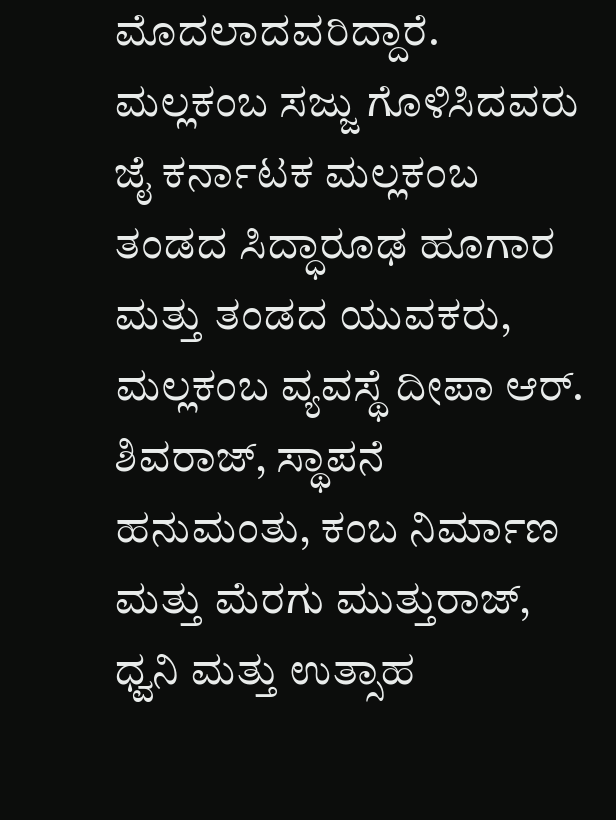ಮೊದಲಾದವರಿದ್ದಾರೆ.
ಮಲ್ಲಕಂಬ ಸಜ್ಜು ಗೊಳಿಸಿದವರು ಜೈ ಕರ್ನಾಟಕ ಮಲ್ಲಕಂಬ ತಂಡದ ಸಿದ್ಧಾರೂಢ ಹೂಗಾರ ಮತ್ತು ತಂಡದ ಯುವಕರು, ಮಲ್ಲಕಂಬ ವ್ಯವಸ್ಥೆ ದೀಪಾ ಆರ್. ಶಿವರಾಜ್, ಸ್ಥಾಪನೆ ಹನುಮಂತು, ಕಂಬ ನಿರ್ಮಾಣ ಮತ್ತು ಮೆರಗು ಮುತ್ತುರಾಜ್, ಧ್ವನಿ ಮತ್ತು ಉತ್ಸಾಹ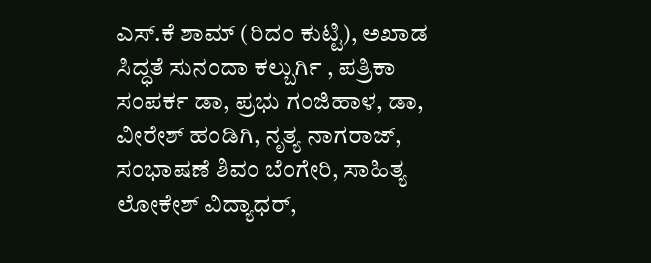ಎಸ್.ಕೆ ಶಾಮ್ (ರಿದಂ ಕುಟ್ಟಿ), ಅಖಾಡ ಸಿದ್ಧತೆ ಸುನಂದಾ ಕಲ್ಬುರ್ಗಿ , ಪತ್ರಿಕಾ ಸಂಪರ್ಕ ಡಾ, ಪ್ರಭು ಗಂಜಿಹಾಳ, ಡಾ, ವೀರೇಶ್ ಹಂಡಿಗಿ, ನೃತ್ಯ ನಾಗರಾಜ್, ಸಂಭಾಷಣೆ ಶಿವಂ ಬೆಂಗೇರಿ, ಸಾಹಿತ್ಯ ಲೋಕೇಶ್ ವಿದ್ಯಾಧರ್,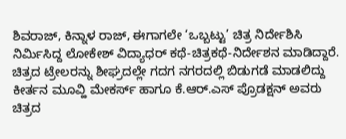ಶಿವರಾಜ್, ಕಿನ್ನಾಳ ರಾಜ್, ಈಗಾಗಲೇ ‘ಒಬ್ಬಟ್ಟು’ ಚಿತ್ರ ನಿರ್ದೇಶಿಸಿ ನಿರ್ಮಿಸಿದ್ದ ಲೋಕೇಶ್ ವಿದ್ಯಾಧರ್ ಕಥೆ-ಚಿತ್ರಕಥೆ-ನಿರ್ದೇಶನ ಮಾಡಿದ್ದಾರೆ.
ಚಿತ್ರದ ಟ್ರೇಲರನ್ನು ಶೀಘ್ರದಲ್ಲೇ ಗದಗ ನಗರದಲ್ಲಿ ಬಿಡುಗಡೆ ಮಾಡಲಿದ್ದು ಕೀರ್ತನ ಮೂವ್ಹಿ ಮೇಕರ್ಸ್ ಹಾಗೂ ಕೆ.ಆರ್.ಎಸ್ ಪ್ರೊಡಕ್ಷನ್ ಅವರು ಚಿತ್ರದ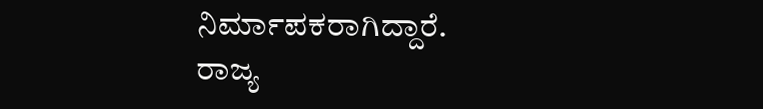ನಿರ್ಮಾಪಕರಾಗಿದ್ದಾರೆ.
ರಾಜ್ಯ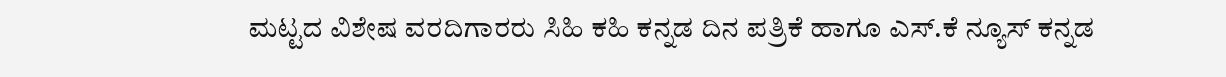ಮಟ್ಟದ ವಿಶೇಷ ವರದಿಗಾರರು ಸಿಹಿ ಕಹಿ ಕನ್ನಡ ದಿನ ಪತ್ರಿಕೆ ಹಾಗೂ ಎಸ್.ಕೆ ನ್ಯೂಸ್ ಕನ್ನಡ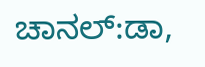ಚಾನಲ್:ಡಾ,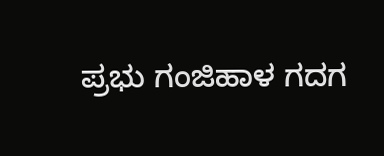ಪ್ರಭು ಗಂಜಿಹಾಳ ಗದಗ